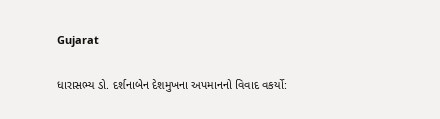Gujarat

ધારાસભ્ય ડો. દર્શનાબેન દેશમુખના અપમાનનો વિવાદ વકર્યો: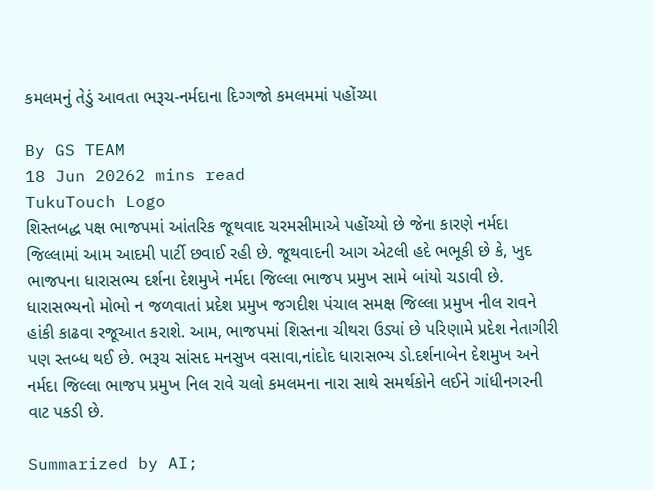કમલમનું તેડું આવતા ભરૂચ-નર્મદાના દિગ્ગજો કમલમમાં પહોંચ્યા

By GS TEAM
18 Jun 20262 mins read
TukuTouch Logo
શિસ્તબદ્ધ પક્ષ ભાજપમાં આંતરિક જૂથવાદ ચરમસીમાએ પહોંચ્યો છે જેના કારણે નર્મદા જિલ્લામાં આમ આદમી પાર્ટી છવાઈ રહી છે. જૂથવાદની આગ એટલી હદે ભભૂકી છે કે, ખુદ ભાજપના ધારાસભ્ય દર્શના દેશમુખે નર્મદા જિલ્લા ભાજપ પ્રમુખ સામે બાંયો ચડાવી છે. ધારાસભ્યનો મોભો ન જળવાતાં પ્રદેશ પ્રમુખ જગદીશ પંચાલ સમક્ષ જિલ્લા પ્રમુખ નીલ રાવને હાંકી કાઢવા રજૂઆત કરાશે. આમ, ભાજપમાં શિસ્તના ચીથરા ઉડ્યાં છે પરિણામે પ્રદેશ નેતાગીરી પણ સ્તબ્ધ થઈ છે. ભરૂચ સાંસદ મનસુખ વસાવા,નાંદોદ ધારાસભ્ય ડો.દર્શનાબેન દેશમુખ અને નર્મદા જિલ્લા ભાજપ પ્રમુખ નિલ રાવે ચલો કમલમના નારા સાથે સમર્થકોને લઈને ગાંધીનગરની વાટ પકડી છે.

Summarized by AI;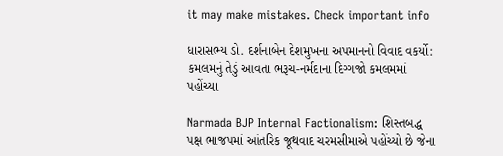it may make mistakes. Check important info

ધારાસભ્ય ડો. દર્શનાબેન દેશમુખના અપમાનનો વિવાદ વકર્યો: કમલમનું તેડું આવતા ભરૂચ-નર્મદાના દિગ્ગજો કમલમમાં પહોંચ્યા

Narmada BJP Internal Factionalism: શિસ્તબદ્ધ પક્ષ ભાજપમાં આંતરિક જૂથવાદ ચરમસીમાએ પહોંચ્યો છે જેના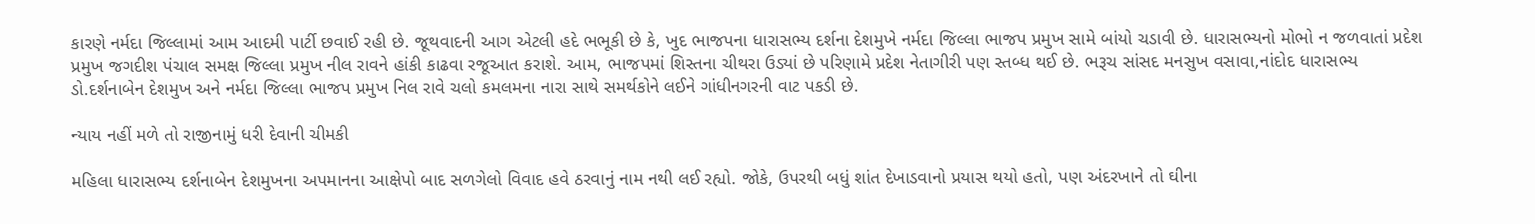કારણે નર્મદા જિલ્લામાં આમ આદમી પાર્ટી છવાઈ રહી છે. જૂથવાદની આગ એટલી હદે ભભૂકી છે કે, ખુદ ભાજપના ધારાસભ્ય દર્શના દેશમુખે નર્મદા જિલ્લા ભાજપ પ્રમુખ સામે બાંયો ચડાવી છે. ધારાસભ્યનો મોભો ન જળવાતાં પ્રદેશ પ્રમુખ જગદીશ પંચાલ સમક્ષ જિલ્લા પ્રમુખ નીલ રાવને હાંકી કાઢવા રજૂઆત કરાશે. આમ, ભાજપમાં શિસ્તના ચીથરા ઉડ્યાં છે પરિણામે પ્રદેશ નેતાગીરી પણ સ્તબ્ધ થઈ છે. ભરૂચ સાંસદ મનસુખ વસાવા,નાંદોદ ધારાસભ્ય ડો.દર્શનાબેન દેશમુખ અને નર્મદા જિલ્લા ભાજપ પ્રમુખ નિલ રાવે ચલો કમલમના નારા સાથે સમર્થકોને લઈને ગાંધીનગરની વાટ પકડી છે.

ન્યાય નહીં મળે તો રાજીનામું ધરી દેવાની ચીમકી

મહિલા ધારાસભ્ય દર્શનાબેન દેશમુખના અપમાનના આક્ષેપો બાદ સળગેલો વિવાદ હવે ઠરવાનું નામ નથી લઈ રહ્યો. જોકે, ઉપરથી બધું શાંત દેખાડવાનો પ્રયાસ થયો હતો, પણ અંદરખાને તો ઘીના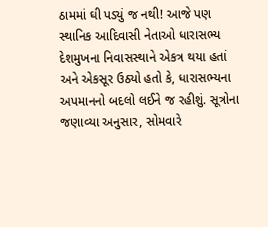ઠામમાં ઘી પડ્યું જ નથી! આજે પણ સ્થાનિક આદિવાસી નેતાઓ ધારાસભ્ય દેશમુખના નિવાસસ્થાને એકત્ર થયા હતાં અને એકસૂર ઉઠ્યો હતો કે, ધારાસભ્યના અપમાનનો બદલો લઈને જ રહીશું. સૂત્રોના જણાવ્યા અનુસાર, સોમવારે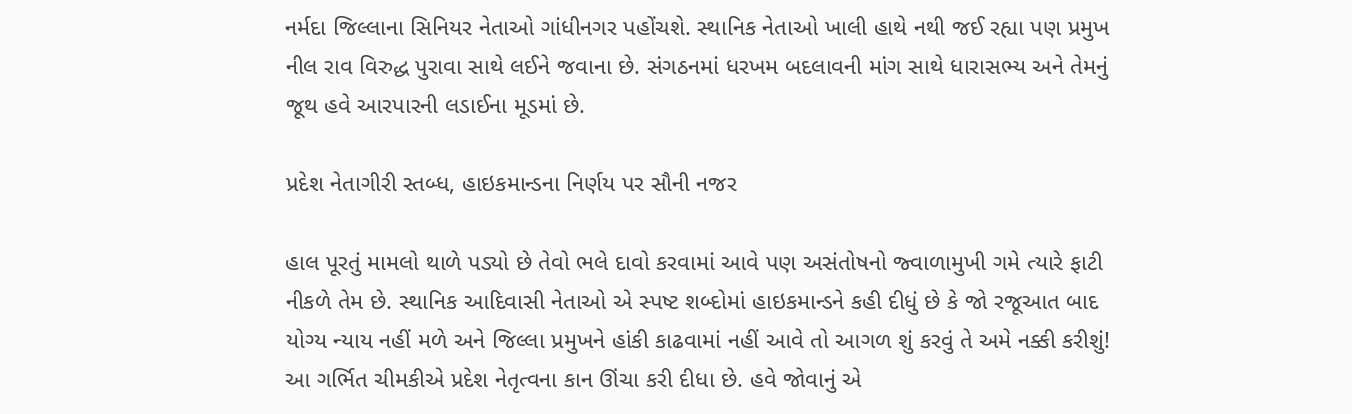નર્મદા જિલ્લાના સિનિયર નેતાઓ ગાંધીનગર પહોંચશે. સ્થાનિક નેતાઓ ખાલી હાથે નથી જઈ રહ્યા પણ પ્રમુખ નીલ રાવ વિરુદ્ધ પુરાવા સાથે લઈને જવાના છે. સંગઠનમાં ધરખમ બદલાવની માંગ સાથે ધારાસભ્ય અને તેમનું જૂથ હવે આરપારની લડાઈના મૂડમાં છે.

પ્રદેશ નેતાગીરી સ્તબ્ધ, હાઇકમાન્ડના નિર્ણય પર સૌની નજર

હાલ પૂરતું મામલો થાળે પડ્યો છે તેવો ભલે દાવો કરવામાં આવે પણ અસંતોષનો જ્વાળામુખી ગમે ત્યારે ફાટી નીકળે તેમ છે. સ્થાનિક આદિવાસી નેતાઓ એ સ્પષ્ટ શબ્દોમાં હાઇકમાન્ડને કહી દીધું છે કે જો રજૂઆત બાદ યોગ્ય ન્યાય નહીં મળે અને જિલ્લા પ્રમુખને હાંકી કાઢવામાં નહીં આવે તો આગળ શું કરવું તે અમે નક્કી કરીશું! આ ગર્ભિત ચીમકીએ પ્રદેશ નેતૃત્વના કાન ઊંચા કરી દીધા છે. હવે જોવાનું એ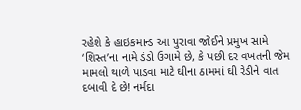રહેશે કે હાઇકમાન્ડ આ પુરાવા જોઈને પ્રમુખ સામે ‘શિસ્ત’ના નામે ડંડો ઉગામે છે, કે પછી દર વખતની જેમ મામલો થાળે પાડવા માટે ઘીના ઠામમાં ઘી રેડીને વાત દબાવી દે છે! નર્મદા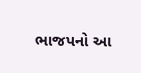ભાજપનો આ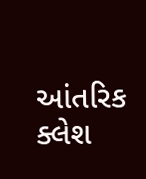આંતરિક ક્લેશ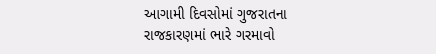આગામી દિવસોમાં ગુજરાતના રાજકારણમાં ભારે ગરમાવો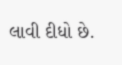લાવી દીધો છે.